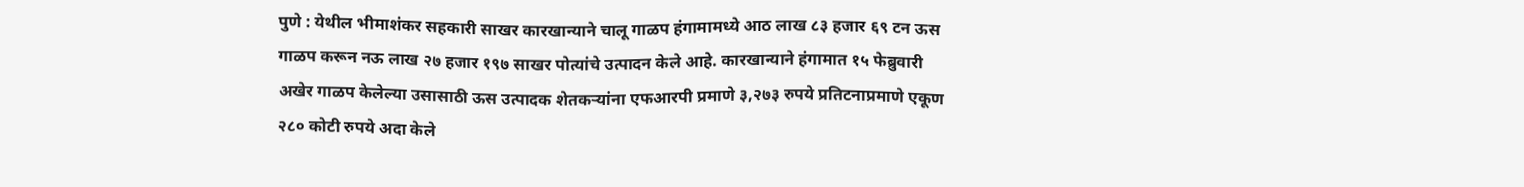पुणे : येथील भीमाशंकर सहकारी साखर कारखान्याने चालू गाळप हंगामामध्ये आठ लाख ८३ हजार ६९ टन ऊस गाळप करून नऊ लाख २७ हजार १९७ साखर पोत्यांचे उत्पादन केले आहे. कारखान्याने हंगामात १५ फेब्रुवारी अखेर गाळप केलेल्या उसासाठी ऊस उत्पादक शेतकऱ्यांना एफआरपी प्रमाणे ३,२७३ रुपये प्रतिटनाप्रमाणे एकूण २८० कोटी रुपये अदा केले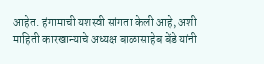आहेत. हंगामाची यशस्वी सांगता केली आहे, अशी माहिती कारखान्याचे अध्यक्ष बाळासाहेब बेंडे यांनी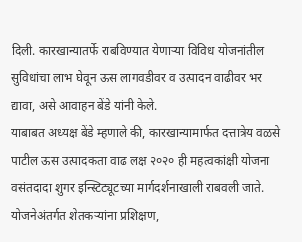दिली. कारखान्यातर्फे राबविण्यात येणाऱ्या विविध योजनांतील सुविधांचा लाभ घेवून ऊस लागवडीवर व उत्पादन वाढीवर भर द्यावा, असे आवाहन बेंडे यांनी केले.
याबाबत अध्यक्ष बेंडे म्हणाले की, कारखान्यामार्फत दत्तात्रेय वळसे पाटील ऊस उत्पादकता वाढ लक्ष २०२० ही महत्वकांक्षी योजना वसंतदादा शुगर इन्स्टिट्यूटच्या मार्गदर्शनाखाली राबवली जाते. योजनेअंतर्गत शेतकऱ्यांना प्रशिक्षण,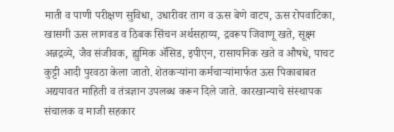माती व पाणी परीक्षण सुविधा, उधारीवर ताग व ऊस बेणे वाटप, ऊस रोपवाटिका, खासगी ऊस लागवड व ठिबक सिंचन अर्थसहाय्य, द्रवरूप जिवाणू खते, सूक्ष्म अन्नद्रव्ये, जैव संजीवक, ह्युमिक ॲसिड, इपीएन, रासायनिक खते व औषधे, पाचट कुट्टी आदी पुरवठा केला जातो. शेतकऱ्यांना कर्मचाऱ्यांमार्फत ऊस पिकाबाबत अद्ययावत माहिती व तंत्रज्ञान उपलब्ध करून दिले जाते. कारखान्याचे संस्थापक संचालक व माजी सहकार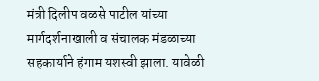मंत्री दिलीप वळसे पाटील यांच्या मार्गदर्शनाखाली व संचालक मंडळाच्या सहकार्याने हंगाम यशस्वी झाला. यावेळी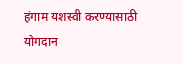हंगाम यशस्वी करण्यासाठी योगदान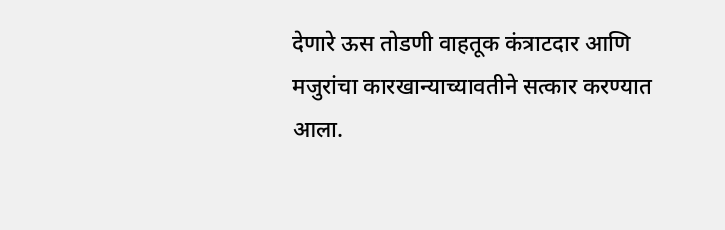देणारे ऊस तोडणी वाहतूक कंत्राटदार आणि मजुरांचा कारखान्याच्यावतीने सत्कार करण्यात आला.